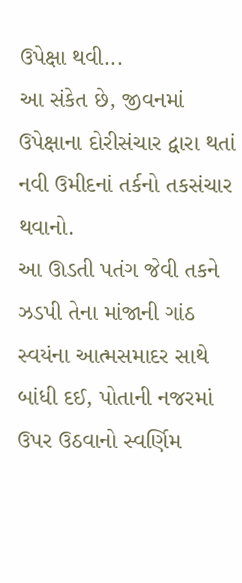ઉપેક્ષા થવી...
આ સંકેત છે, જીવનમાં ઉપેક્ષાના દોરીસંચાર દ્વારા થતાં
નવી ઉમીદનાં તર્કનો તકસંચાર થવાનો.
આ ઊડતી પતંગ જેવી તકને ઝડપી તેના માંજાની ગાંઠ સ્વયંના આત્મસમાદર સાથે બાંધી દઈ, પોતાની નજરમાં ઉપર ઉઠવાનો સ્વર્ણિમ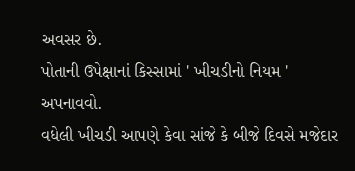અવસર છે.
પોતાની ઉપેક્ષાનાં કિસ્સામાં ' ખીચડીનો નિયમ ' અપનાવવો.
વધેલી ખીચડી આપણે કેવા સાંજે કે બીજે દિવસે મજેદાર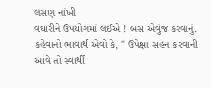લસણ નાંખી
વઘારીને ઉપયોગમાં લઈએ ! બસ એવુંજ કરવાનું.
કહેવાનો ભાવાર્થ એવો કે, " ઉપેક્ષા સહન કરવાની આવે તો સ્વાર્થી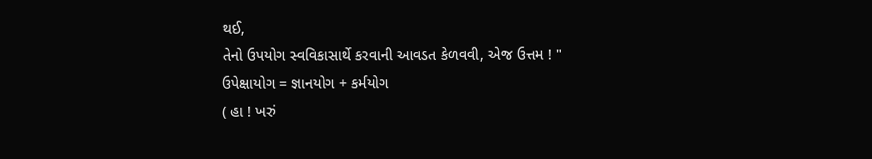થઈ,
તેનો ઉપયોગ સ્વવિકાસાર્થે કરવાની આવડત કેળવવી, એજ ઉત્તમ ! "
ઉપેક્ષાયોગ = જ્ઞાનયોગ + કર્મયોગ
( હા ! ખરું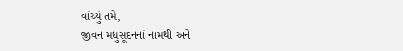વાંચ્યું તમે,
જીવન મધુસૂદનનાં નામથી અને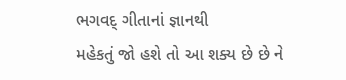ભગવદ્ ગીતાનાં જ્ઞાનથી
મહેકતું જો હશે તો આ શક્ય છે છે ને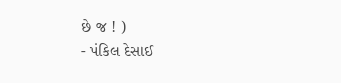છે જ ! )
- પંકિલ દેસાઈ